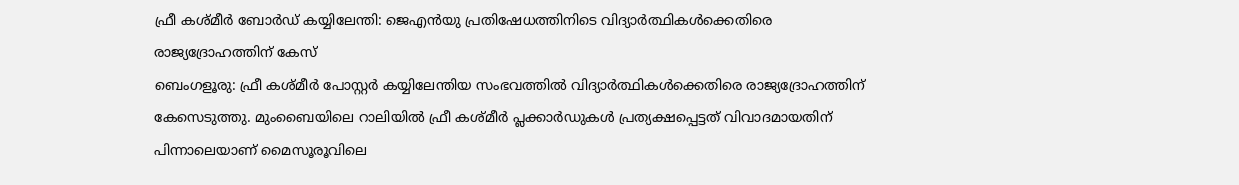ഫ്രീ കശ്മീർ ബോർഡ് കയ്യിലേന്തി: ജെഎൻയു പ്രതിഷേധത്തിനിടെ വിദ്യാർത്ഥികൾക്കെതിരെ രാജ്യദ്രോഹത്തിന് കേസ്
ബെംഗളൂരു: ഫ്രീ കശ്മീർ പോസ്റ്റർ കയ്യിലേന്തിയ സംഭവത്തിൽ വിദ്യാർത്ഥികൾക്കെതിരെ രാജ്യദ്രോഹത്തിന് കേസെടുത്തു. മുംബൈയിലെ റാലിയിൽ ഫ്രീ കശ്മീർ പ്ലക്കാർഡുകൾ പ്രത്യക്ഷപ്പെട്ടത് വിവാദമായതിന് പിന്നാലെയാണ് മൈസൂരൂവിലെ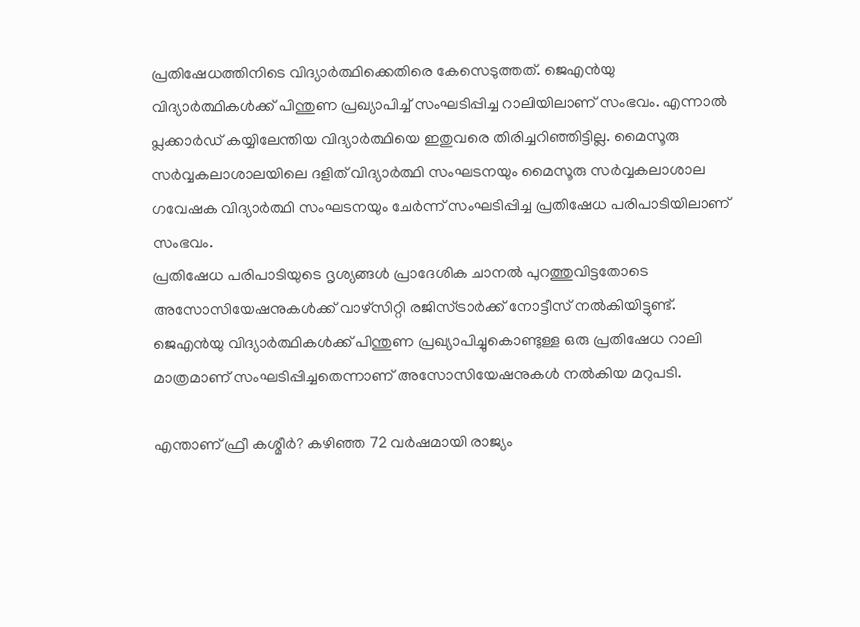പ്രതിഷേധത്തിനിടെ വിദ്യാർത്ഥിക്കെതിരെ കേസെടുത്തത്. ജെഎൻയു വിദ്യാർത്ഥികൾക്ക് പിന്തുണ പ്രഖ്യാപിച്ച് സംഘടിപ്പിച്ച റാലിയിലാണ് സംഭവം. എന്നാൽ പ്ലക്കാർഡ് കയ്യിലേന്തിയ വിദ്യാർത്ഥിയെ ഇതുവരെ തിരിച്ചറിഞ്ഞിട്ടില്ല. മൈസൂരു സർവ്വകലാശാലയിലെ ദളിത് വിദ്യാർത്ഥി സംഘടനയും മൈസൂരു സർവ്വകലാശാല ഗവേഷക വിദ്യാർത്ഥി സംഘടനയും ചേർന്ന് സംഘടിപ്പിച്ച പ്രതിഷേധ പരിപാടിയിലാണ് സംഭവം.
പ്രതിഷേധ പരിപാടിയുടെ ദൃശ്യങ്ങൾ പ്രാദേശിക ചാനൽ പുറത്തുവിട്ടതോടെ അസോസിയേഷനുകൾക്ക് വാഴ്സിറ്റി രജിസ്ട്രാർക്ക് നോട്ടീസ് നൽകിയിട്ടുണ്ട്. ജെഎൻയു വിദ്യാർത്ഥികൾക്ക് പിന്തുണ പ്രഖ്യാപിച്ചുകൊണ്ടുള്ള ഒരു പ്രതിഷേധ റാലി മാത്രമാണ് സംഘടിപ്പിച്ചതെന്നാണ് അസോസിയേഷനുകൾ നൽകിയ മറുപടി.

എന്താണ് ഫ്രീ കശ്മീർ? കഴിഞ്ഞ 72 വർഷമായി രാജ്യം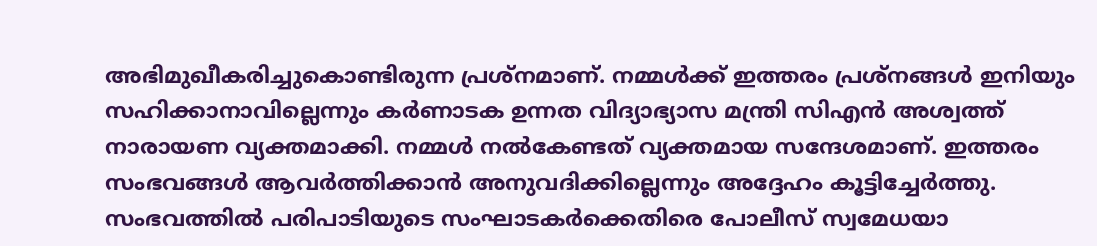അഭിമുഖീകരിച്ചുകൊണ്ടിരുന്ന പ്രശ്നമാണ്. നമ്മൾക്ക് ഇത്തരം പ്രശ്നങ്ങൾ ഇനിയും സഹിക്കാനാവില്ലെന്നും കർണാടക ഉന്നത വിദ്യാഭ്യാസ മന്ത്രി സിഎൻ അശ്വത്ത് നാരായണ വ്യക്തമാക്കി. നമ്മൾ നൽകേണ്ടത് വ്യക്തമായ സന്ദേശമാണ്. ഇത്തരം സംഭവങ്ങൾ ആവർത്തിക്കാൻ അനുവദിക്കില്ലെന്നും അദ്ദേഹം കൂട്ടിച്ചേർത്തു. സംഭവത്തിൽ പരിപാടിയുടെ സംഘാടകർക്കെതിരെ പോലീസ് സ്വമേധയാ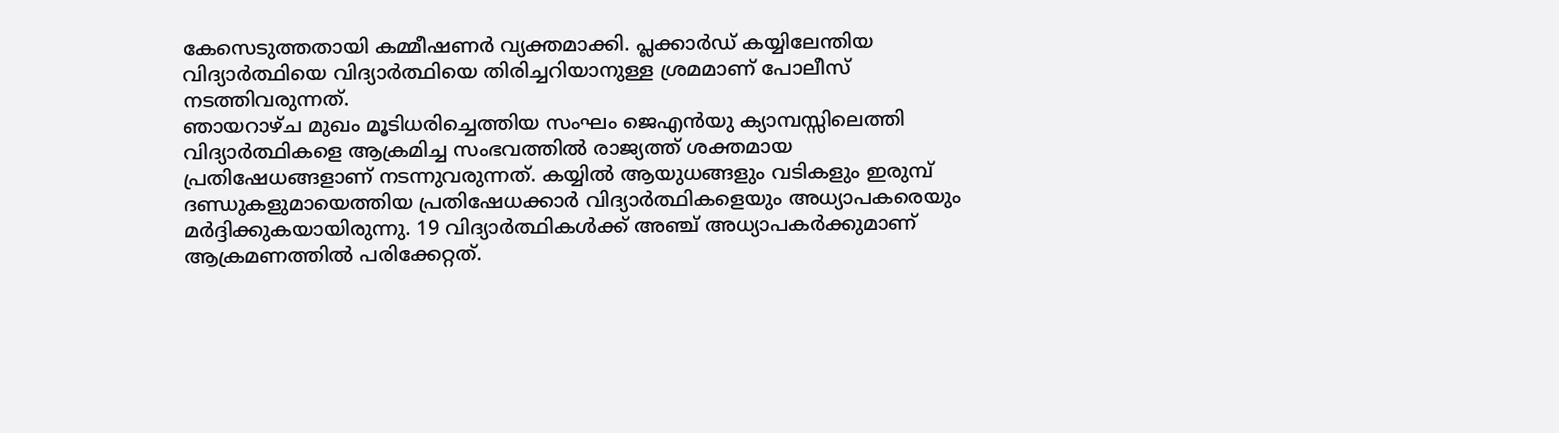കേസെടുത്തതായി കമ്മീഷണർ വ്യക്തമാക്കി. പ്ലക്കാർഡ് കയ്യിലേന്തിയ വിദ്യാർത്ഥിയെ വിദ്യാർത്ഥിയെ തിരിച്ചറിയാനുള്ള ശ്രമമാണ് പോലീസ് നടത്തിവരുന്നത്.
ഞായറാഴ്ച മുഖം മൂടിധരിച്ചെത്തിയ സംഘം ജെഎൻയു ക്യാമ്പസ്സിലെത്തി വിദ്യാർത്ഥികളെ ആക്രമിച്ച സംഭവത്തിൽ രാജ്യത്ത് ശക്തമായ പ്രതിഷേധങ്ങളാണ് നടന്നുവരുന്നത്. കയ്യിൽ ആയുധങ്ങളും വടികളും ഇരുമ്പ് ദണ്ഡുകളുമായെത്തിയ പ്രതിഷേധക്കാർ വിദ്യാർത്ഥികളെയും അധ്യാപകരെയും മർദ്ദിക്കുകയായിരുന്നു. 19 വിദ്യാർത്ഥികൾക്ക് അഞ്ച് അധ്യാപകർക്കുമാണ് ആക്രമണത്തിൽ പരിക്കേറ്റത്.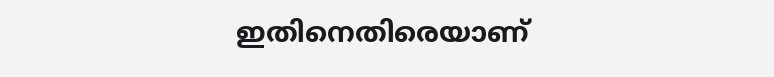ഇതിനെതിരെയാണ്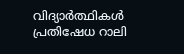വിദ്യാർത്ഥികൾ പ്രതിഷേധ റാലി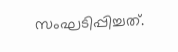സംഘടിപ്പിച്ചത്.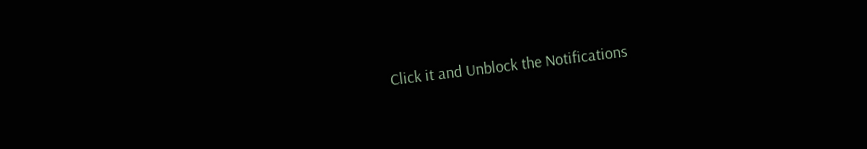Click it and Unblock the Notifications